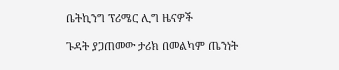ቤትኪንግ ፕሪሜር ሊግ ዜናዎች

ጉዳት ያጋጠመው ታሪክ በመልካም ጤንነት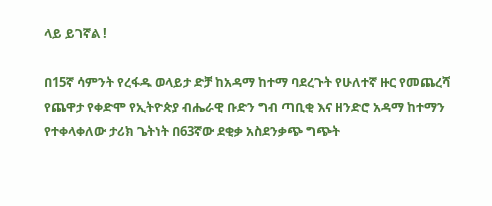ላይ ይገኛል !

በ15ኛ ሳምንት የረፋዱ ወላይታ ድቻ ከአዳማ ከተማ ባደረጉት የሁለተኛ ዙር የመጨረሻ የጨዋታ የቀድሞ የኢትዮጵያ ብሔራዊ ቡድን ግብ ጣቢቂ እና ዘንድሮ አዳማ ከተማን የተቀላቀለው ታሪክ ጌትነት በ63ኛው ደቂቃ አስደንቃጭ ግጭት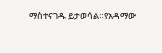ማስተናገዱ ይታወሳል።የአዳማው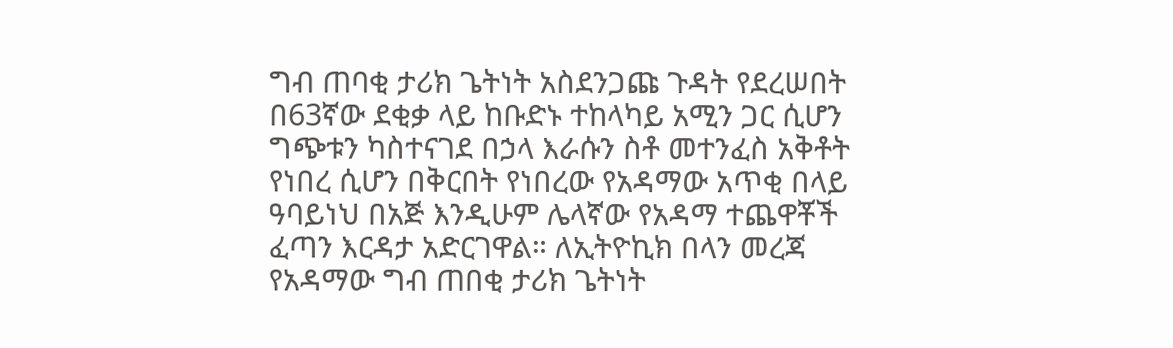ግብ ጠባቂ ታሪክ ጌትነት አስደንጋጩ ጉዳት የደረሠበት በ63ኛው ደቂቃ ላይ ከቡድኑ ተከላካይ አሚን ጋር ሲሆን ግጭቱን ካስተናገደ በኃላ እራሱን ስቶ መተንፈስ አቅቶት የነበረ ሲሆን በቅርበት የነበረው የአዳማው አጥቂ በላይ ዓባይነህ በአጅ እንዲሁም ሌላኛው የአዳማ ተጨዋቾች ፈጣን እርዳታ አድርገዋል። ለኢትዮኪክ በላን መረጃ የአዳማው ግብ ጠበቂ ታሪክ ጌትነት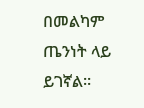በመልካም ጤንነት ላይ ይገኛል።